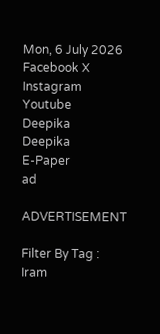Mon, 6 July 2026
Facebook X Instagram Youtube
Deepika
Deepika
E-Paper
ad

ADVERTISEMENT

Filter By Tag : Iram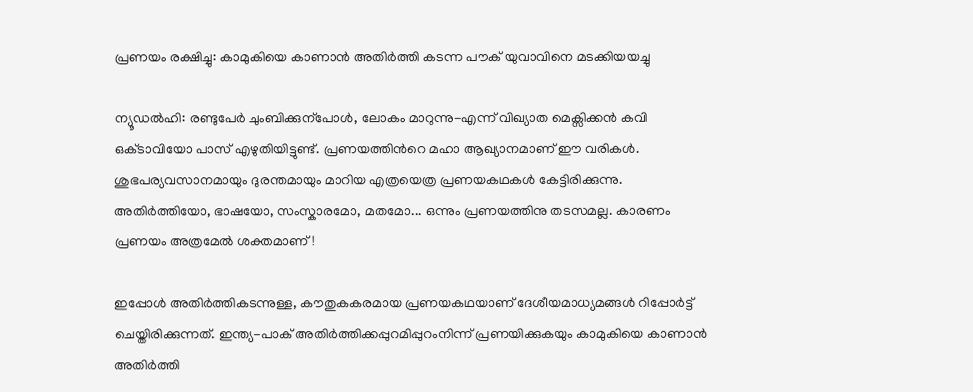പ്ര‍ണയം രക്ഷിച്ചു: കാമുകിയെ കാണാൻ അതിർത്തി കടന്ന പൗക് യുവാവിനെ മടക്കിയയച്ചു

ന്യൂഡൽഹി: രണ്ടുപേർ ചുംബിക്കുന്പോൾ, ലോകം മാറുന്നു-എന്ന് വിഖ്യാത മെക്സിക്കൻ കവി ഒക്‌ടാവിയോ പാസ് എഴുതിയിട്ടുണ്ട്. പ്രണയത്തിന്‍റെ മഹാ ആഖ്യാനമാണ് ഈ വരികൾ. ശുഭപര്യവസാനമായും ദുരന്തമായും മാറിയ എത്രയെത്ര പ്രണയകഥകൾ കേട്ടിരിക്കുന്നു. അതിർത്തിയോ, ഭാഷയോ, സംസ്കാരമോ, മതമോ... ഒന്നും പ്രണയത്തിനു തടസമല്ല. കാരണം പ്രണയം അത്രമേൽ ശക്തമാണ്!

ഇപ്പോൾ അതിർത്തികടന്നുള്ള, കൗതുകകരമായ പ്ര‍ണയകഥയാണ് ദേശീയമാധ്യമങ്ങൾ റിപ്പോർട്ട് ചെയ്തിരിക്കുന്നത്. ഇന്ത്യ-പാക് അതിർത്തിക്കപ്പുറമിപ്പുറംനിന്ന് പ്രണയിക്കുകയും കാമുകിയെ കാണാൻ അതിർത്തി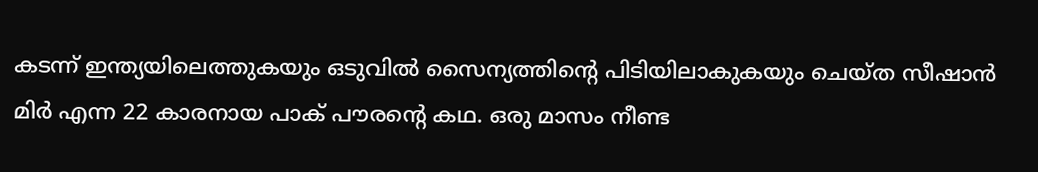കടന്ന് ഇന്ത്യയിലെത്തുകയും ഒടുവിൽ സൈന്യത്തിന്‍റെ പിടിയിലാകുകയും ചെയ്ത സീഷാൻ മിർ എന്ന 22 കാരനായ പാക് പൗരന്‍റെ കഥ. ഒരു മാസം നീണ്ട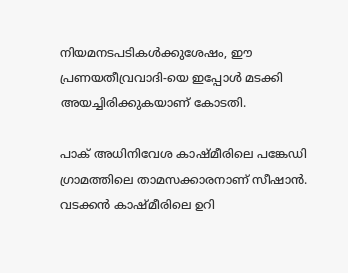നിയമനടപടികൾക്കുശേഷം, ഈ പ്രണയതീവ്രവാദി-യെ ഇപ്പോൾ മടക്കി അയച്ചിരിക്കുകയാണ് കോടതി.

പാക് അധിനിവേശ കാഷ്മീരിലെ പങ്കേഡി ഗ്രാമത്തിലെ താമസക്കാരനാണ് സീഷാൻ. വടക്കൻ കാഷ്മീരിലെ ഉറി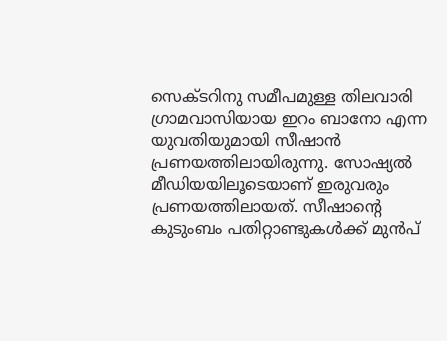സെക്ടറിനു സമീപമുള്ള തിലവാരി ഗ്രാമവാസിയായ ഇറം ബാനോ എന്ന യുവതിയുമായി സീഷാൻ പ്രണയത്തിലായിരുന്നു. സോഷ്യൽ മീഡിയയിലൂടെയാണ് ഇരുവരും പ്രണയത്തിലായത്. സീഷാന്‍റെ കുടുംബം പതിറ്റാണ്ടുകൾക്ക് മുൻപ്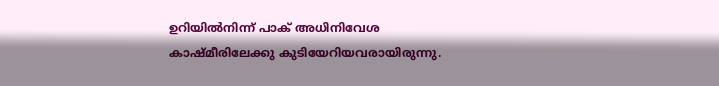ഉറിയിൽനിന്ന് പാക് അധിനിവേശ കാഷ്മീരിലേക്കു കുടിയേറിയവരായിരുന്നു.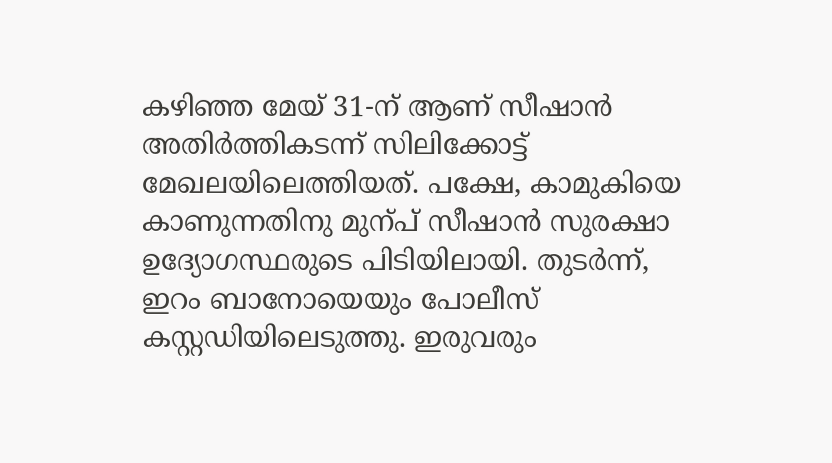കഴിഞ്ഞ മേയ് 31-ന് ആണ് സീഷാൻ അതിർത്തികടന്ന് സിലിക്കോട്ട് മേഖലയിലെത്തിയത്. പക്ഷേ, കാമുകിയെ കാണുന്നതിനു മുന്പ് സീഷാൻ സുരക്ഷാ ഉദ്യോഗസ്ഥരുടെ പിടിയിലായി. തുടർന്ന്, ഇറം ബാനോയെയും പോലീസ് കസ്റ്റഡിയിലെടുത്തു. ഇരുവരും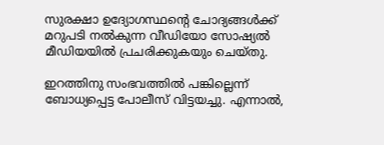സുരക്ഷാ ഉദ്യോഗസ്ഥന്‍റെ ചോദ്യങ്ങൾക്ക് മറുപടി നൽകുന്ന വീഡിയോ സോഷ്യൽ മീഡിയയിൽ പ്രചരിക്കുകയും ചെയ്തു.

ഇറത്തിനു സംഭവത്തിൽ പങ്കില്ലെന്ന് ബോധ്യപ്പെട്ട പോലീസ് വിട്ടയച്ചു. എന്നാൽ,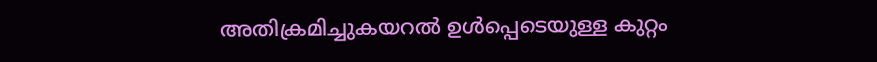അതിക്രമിച്ചുകയറൽ ഉൾപ്പെടെയുള്ള കുറ്റം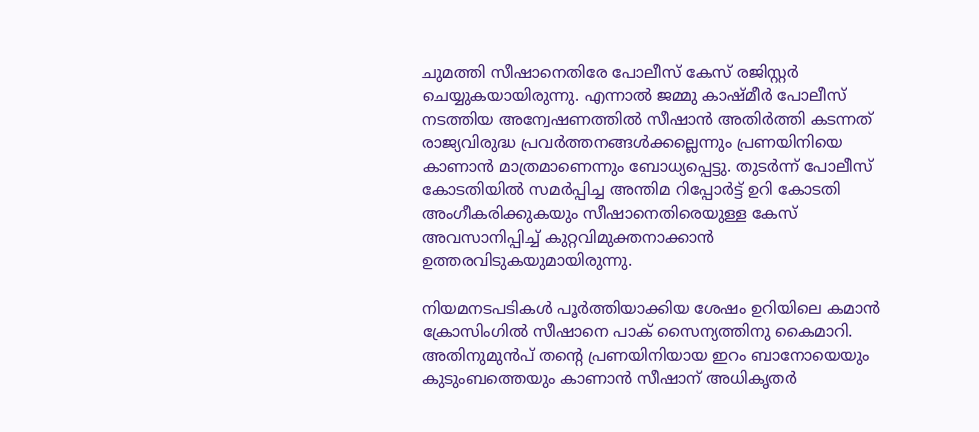ചുമത്തി സ‌ീഷാനെതിരേ പോലീസ് കേസ് രജിസ്റ്റർ ചെയ്യുകയായിരുന്നു. എന്നാൽ ജമ്മു കാഷ്മീർ പോലീസ് നടത്തിയ അന്വേഷണത്തിൽ സീഷാൻ അതിർത്തി കടന്നത് രാജ്യവിരുദ്ധ പ്രവർത്തനങ്ങൾക്കല്ലെന്നും പ്രണയിനിയെ കാണാൻ മാത്രമാണെന്നും ബോധ്യപ്പെട്ടു. തുടർന്ന് പോലീസ് കോടതിയിൽ സമർപ്പിച്ച അന്തിമ റിപ്പോർട്ട് ഉറി കോടതി അംഗീകരിക്കുകയും സീഷാനെതിരെയുള്ള കേസ് അവസാനിപ്പിച്ച് കുറ്റവിമുക്തനാക്കാൻ ഉത്തരവിടുകയുമായിരുന്നു.

നിയമനടപടികൾ പൂർത്തിയാക്കിയ ശേഷം ഉറിയിലെ കമാൻ ക്രോസിംഗിൽ സീഷാനെ പാക് സൈന്യത്തിനു കൈമാറി. അതിനുമുൻപ് തന്‍റെ പ്രണയിനിയായ ഇറം ബാനോയെയും കുടുംബത്തെയും കാണാൻ സീഷാന് അധികൃതർ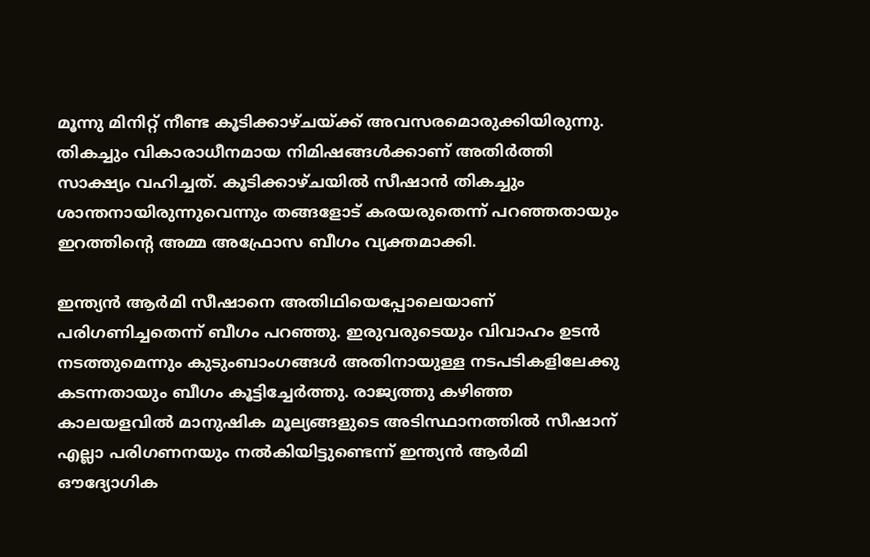മൂന്നു മിനിറ്റ് നീണ്ട കൂടിക്കാഴ്ചയ്ക്ക് അവസരമൊരുക്കിയിരുന്നു. തികച്ചും വികാരാധീനമായ നിമിഷങ്ങൾക്കാണ് അതിർത്തി സാക്ഷ്യം വഹിച്ചത്. കൂടിക്കാഴ്ചയിൽ സീഷാൻ തികച്ചും ശാന്തനായിരുന്നുവെന്നും തങ്ങളോട് കരയരുതെന്ന് പറഞ്ഞതായും ഇറത്തിന്‍റെ അമ്മ അഫ്രോസ ബീഗം വ്യക്തമാക്കി.

ഇന്ത്യൻ ആർമി സീഷാനെ അതിഥിയെപ്പോലെയാണ് പരിഗണിച്ചതെന്ന് ബീഗം പറഞ്ഞു. ഇരുവരുടെയും വിവാഹം ഉടൻ നടത്തുമെന്നും കുടുംബാംഗങ്ങൾ അതിനായുള്ള നടപടികളിലേക്കു കടന്നതായും ബീഗം കൂട്ടിച്ചേർത്തു. രാജ്യത്തു കഴിഞ്ഞ കാലയളവിൽ മാനുഷിക മൂല്യങ്ങളുടെ അടിസ്ഥാനത്തിൽ സീഷാന് എല്ലാ പരിഗണനയും നൽകിയിട്ടുണ്ടെന്ന് ഇന്ത്യൻ ആർമി ഔദ്യോഗിക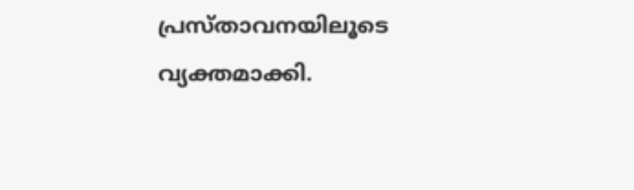പ്രസ്താവനയിലൂടെ വ്യക്തമാക്കി.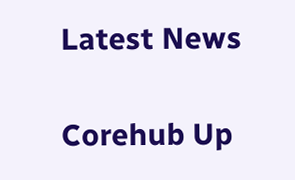Latest News

Corehub Up